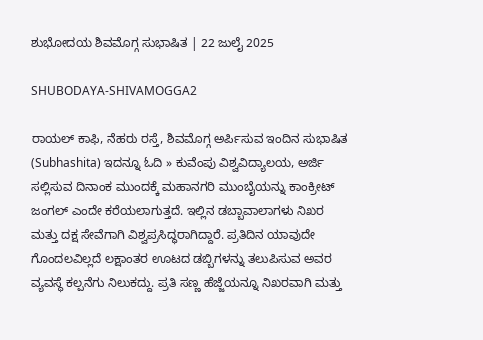ಶುಭೋದಯ ಶಿವಮೊಗ್ಗ ಸುಭಾಷಿತ | 22 ಜುಲೈ 2025

SHUBODAYA-SHIVAMOGGA2

ರಾಯಲ್‌ ಕಾಫಿ, ನೆಹರು ರಸ್ತೆ, ಶಿವಮೊಗ್ಗ ಅರ್ಪಿಸುವ ಇಂದಿನ ಸುಭಾಷಿತ (Subhashita) ಇದನ್ನೂ ಓದಿ » ಕುವೆಂಪು ವಿಶ್ವವಿದ್ಯಾಲಯ, ಅರ್ಜಿ ಸಲ್ಲಿಸುವ ದಿನಾಂಕ ಮುಂದಕ್ಕೆ ಮಹಾನಗರಿ ಮುಂಬೈಯನ್ನು ಕಾಂಕ್ರೀಟ್ ಜಂಗಲ್ ಎಂದೇ ಕರೆಯಲಾಗುತ್ತದೆ. ಇಲ್ಲಿನ ಡಬ್ಬಾವಾಲಾಗಳು ನಿಖರ ಮತ್ತು ದಕ್ಷ ಸೇವೆಗಾಗಿ ವಿಶ್ವಪ್ರಸಿದ್ಧರಾಗಿದ್ದಾರೆ. ಪ್ರತಿದಿನ ಯಾವುದೇ ಗೊಂದಲವಿಲ್ಲದೆ ಲಕ್ಷಾಂತರ ಊಟದ ಡಬ್ಬಿಗಳನ್ನು ತಲುಪಿಸುವ ಅವರ ವ್ಯವಸ್ಥೆ ಕಲ್ಪನೆಗು ನಿಲುಕದ್ದು. ಪ್ರತಿ ಸಣ್ಣ ಹೆಜ್ಜೆಯನ್ನೂ ನಿಖರವಾಗಿ ಮತ್ತು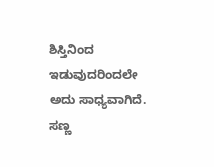ಶಿಸ್ತಿನಿಂದ ಇಡುವುದರಿಂದಲೇ ಅದು ಸಾಧ್ಯವಾಗಿದೆ. ಸಣ್ಣ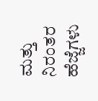ಮತ್ತು ನಿರಂತರ ಹೆಜ್ಜೆಗಳು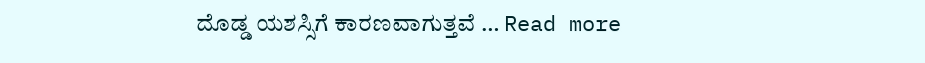ದೊಡ್ಡ ಯಶಸ್ಸಿಗೆ ಕಾರಣವಾಗುತ್ತವೆ … Read more